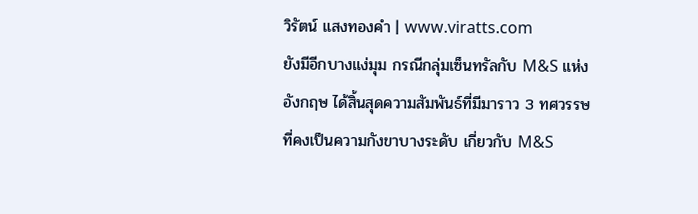วิรัตน์ แสงทองคำ | www.viratts.com
ยังมีอีกบางแง่มุม กรณีกลุ่มเซ็นทรัลกับ M&S แห่งอังกฤษ ได้สิ้นสุดความสัมพันธ์ที่มีมาราว 3 ทศวรรษ ที่คงเป็นความกังขาบางระดับ เกี่ยวกับ M&S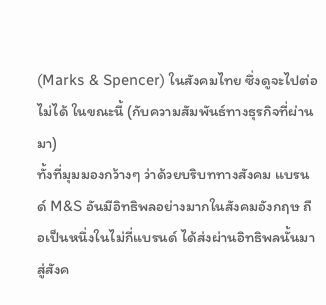(Marks & Spencer) ในสังคมไทย ซึ่งดูจะไปต่อไม่ได้ ในขณะนี้ (กับความสัมพันธ์ทางธุรกิจที่ผ่านมา)
ทั้งที่มุมมองกว้างๆ ว่าด้วยบริบททางสังคม แบรนด์ M&S อันมีอิทธิพลอย่างมากในสังคมอังกฤษ ถือเป็นหนึ่งในไม่กี่แบรนด์ ได้ส่งผ่านอิทธิพลนั้นมาสู่สังค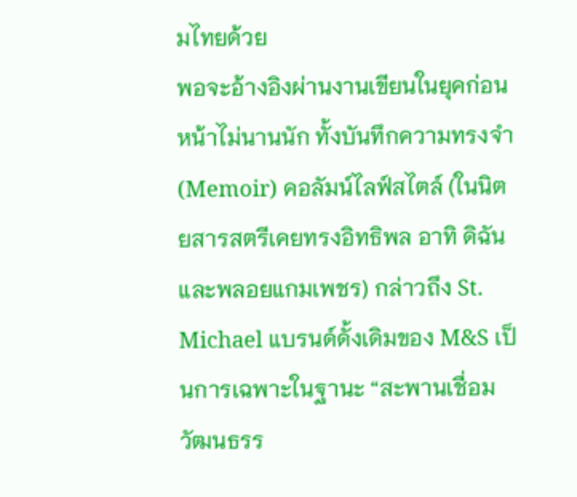มไทยด้วย
พอจะอ้างอิงผ่านงานเขียนในยุคก่อนหน้าไม่นานนัก ทั้งบันทึกความทรงจำ (Memoir) คอลัมน์ไลฟ์สไตล์ (ในนิตยสารสตรีเคยทรงอิทธิพล อาทิ ดิฉัน และพลอยแกมเพชร) กล่าวถึง St. Michael แบรนด์ดั้งเดิมของ M&S เป็นการเฉพาะในฐานะ “สะพานเชื่อมวัฒนธรร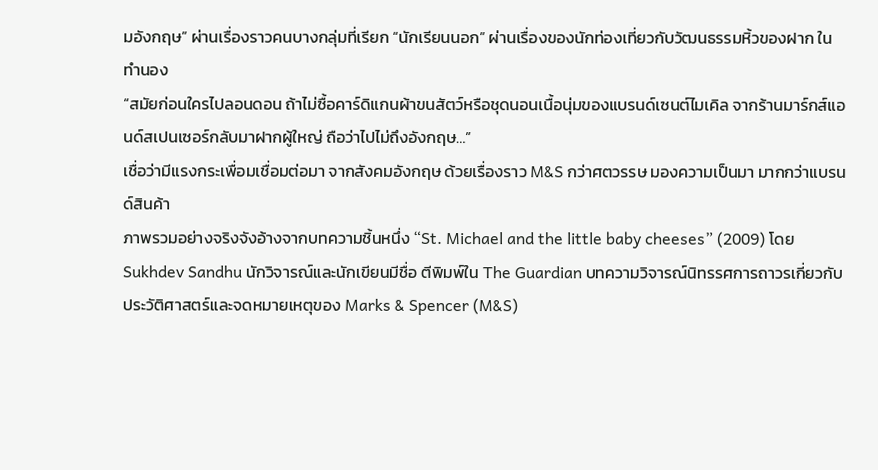มอังกฤษ” ผ่านเรื่องราวคนบางกลุ่มที่เรียก “นักเรียนนอก” ผ่านเรื่องของนักท่องเที่ยวกับวัฒนธรรมหิ้วของฝาก ในทำนอง
“สมัยก่อนใครไปลอนดอน ถ้าไม่ซื้อคาร์ดิแกนผ้าขนสัตว์หรือชุดนอนเนื้อนุ่มของแบรนด์เซนต์ไมเคิล จากร้านมาร์กส์แอนด์สเปนเซอร์กลับมาฝากผู้ใหญ่ ถือว่าไปไม่ถึงอังกฤษ…”
เชื่อว่ามีแรงกระเพื่อมเชื่อมต่อมา จากสังคมอังกฤษ ด้วยเรื่องราว M&S กว่าศตวรรษ มองความเป็นมา มากกว่าแบรนด์สินค้า
ภาพรวมอย่างจริงจังอ้างจากบทความชิ้นหนึ่ง “St. Michael and the little baby cheeses” (2009) โดย Sukhdev Sandhu นักวิจารณ์และนักเขียนมีชื่อ ตีพิมพ์ใน The Guardian บทความวิจารณ์นิทรรศการถาวรเกี่ยวกับประวัติศาสตร์และจดหมายเหตุของ Marks & Spencer (M&S)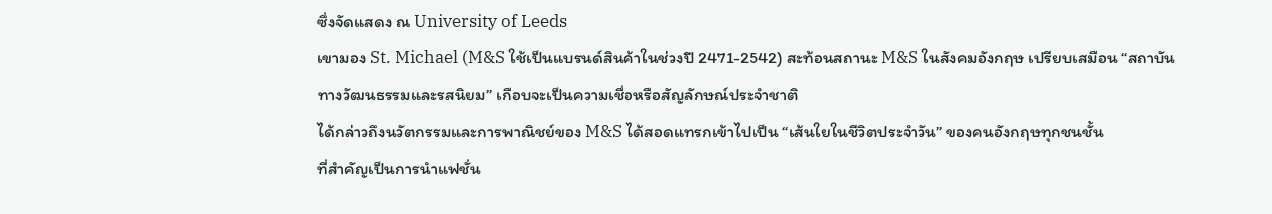ซึ่งจัดแสดง ณ University of Leeds
เขามอง St. Michael (M&S ใช้เป็นแบรนด์สินค้าในช่วงปี 2471-2542) สะท้อนสถานะ M&S ในสังคมอังกฤษ เปรียบเสมือน “สถาบันทางวัฒนธรรมและรสนิยม” เกือบจะเป็นความเชื่อหรือสัญลักษณ์ประจำชาติ
ได้กล่าวถึงนวัตกรรมและการพาณิชย์ของ M&S ได้สอดแทรกเข้าไปเป็น “เส้นใยในชีวิตประจำวัน” ของคนอังกฤษทุกชนชั้น
ที่สำคัญเป็นการนำแฟชั่น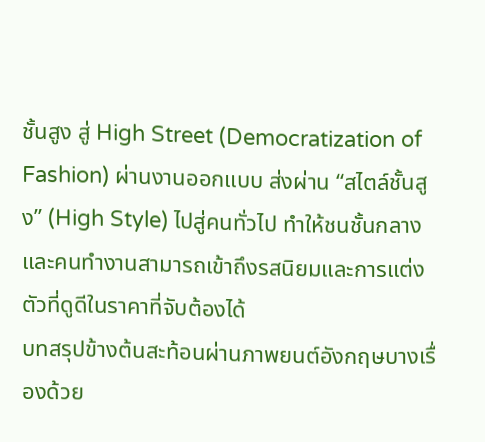ชั้นสูง สู่ High Street (Democratization of Fashion) ผ่านงานออกแบบ ส่งผ่าน “สไตล์ชั้นสูง” (High Style) ไปสู่คนทั่วไป ทำให้ชนชั้นกลางและคนทำงานสามารถเข้าถึงรสนิยมและการแต่งตัวที่ดูดีในราคาที่จับต้องได้
บทสรุปข้างต้นสะท้อนผ่านภาพยนต์อังกฤษบางเรื่องด้วย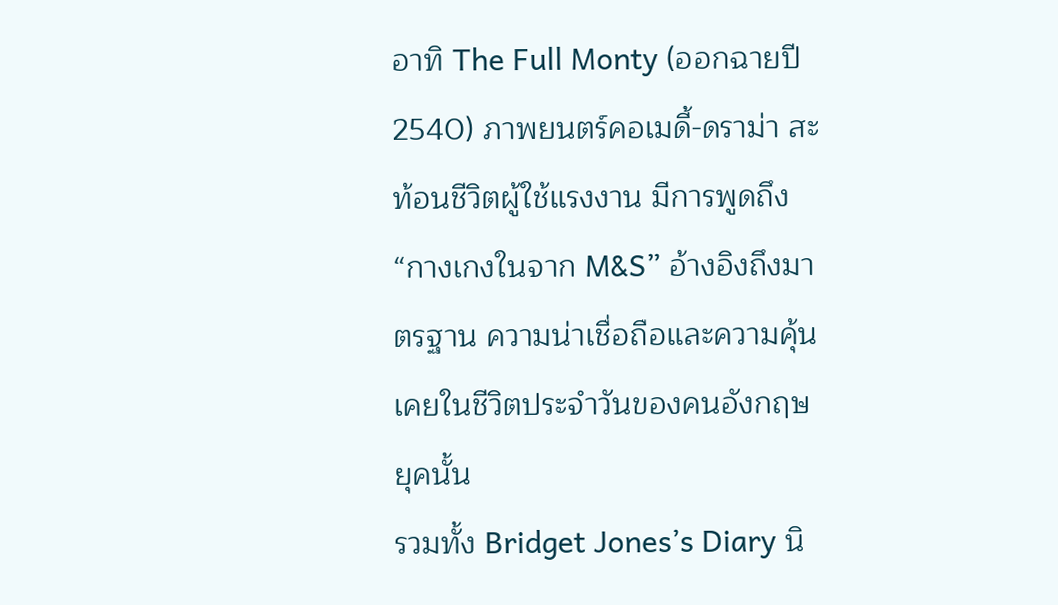อาทิ The Full Monty (ออกฉายปี 2540) ภาพยนตร์คอเมดี้-ดราม่า สะท้อนชีวิตผู้ใช้แรงงาน มีการพูดถึง “กางเกงในจาก M&S” อ้างอิงถึงมาตรฐาน ความน่าเชื่อถือและความคุ้นเคยในชีวิตประจำวันของคนอังกฤษยุคนั้น
รวมทั้ง Bridget Jones’s Diary นิ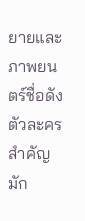ยายและภาพยนตร์ชื่อดัง ตัวละครสำคัญ มัก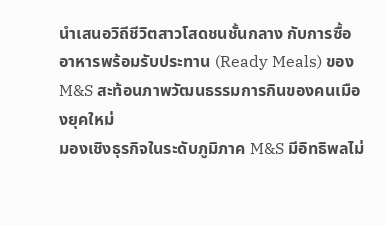นำเสนอวิถีชีวิตสาวโสดชนชั้นกลาง กับการซื้ออาหารพร้อมรับประทาน (Ready Meals) ของ M&S สะท้อนภาพวัฒนธรรมการกินของคนเมืองยุคใหม่
มองเชิงธุรกิจในระดับภูมิภาค M&S มีอิทธิพลไม่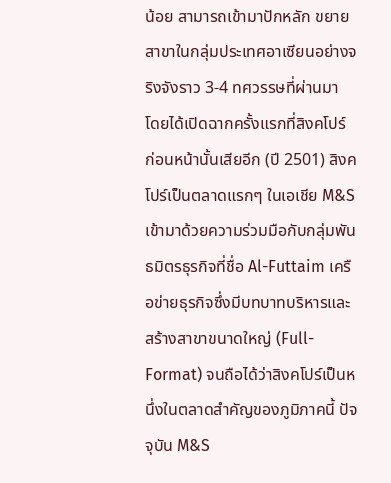น้อย สามารถเข้ามาปักหลัก ขยายสาขาในกลุ่มประเทศอาเซียนอย่างจริงจังราว 3-4 ทศวรรษที่ผ่านมา
โดยได้เปิดฉากครั้งแรกที่สิงคโปร์ ก่อนหน้านั้นเสียอีก (ปี 2501) สิงคโปร์เป็นตลาดแรกๆ ในเอเชีย M&S เข้ามาด้วยความร่วมมือกับกลุ่มพันธมิตรธุรกิจที่ชื่อ Al-Futtaim เครือข่ายธุรกิจซึ่งมีบทบาทบริหารและสร้างสาขาขนาดใหญ่ (Full-Format) จนถือได้ว่าสิงคโปร์เป็นหนึ่งในตลาดสำคัญของภูมิภาคนี้ ปัจจุบัน M&S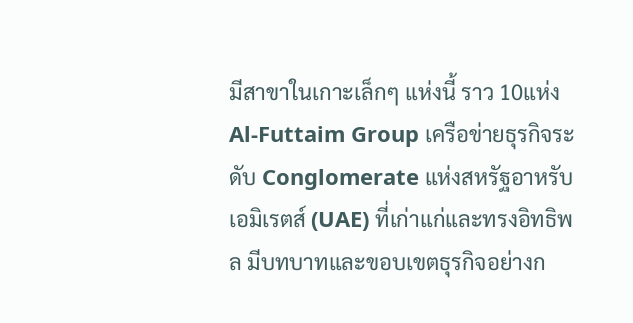มีสาขาในเกาะเล็กๆ แห่งนี้ ราว 10แห่ง
Al-Futtaim Group เครือข่ายธุรกิจระดับ Conglomerate แห่งสหรัฐอาหรับเอมิเรตส์ (UAE) ที่เก่าแก่และทรงอิทธิพล มีบทบาทและขอบเขตธุรกิจอย่างก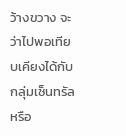ว้างขวาง จะว่าไปพอเทียบเคียงได้กับกลุ่มเซ็นทรัล หรือ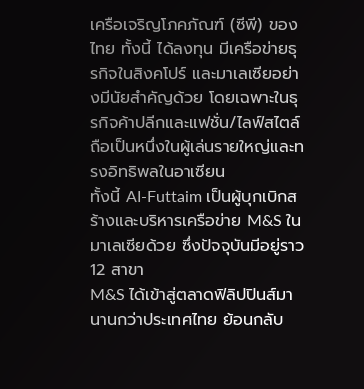เครือเจริญโภคภัณฑ์ (ซีพี) ของไทย ทั้งนี้ ได้ลงทุน มีเครือข่ายธุรกิจในสิงคโปร์ และมาเลเซียอย่างมีนัยสำคัญด้วย โดยเฉพาะในธุรกิจค้าปลีกและแฟชั่น/ไลฟ์สไตล์ ถือเป็นหนึ่งในผู้เล่นรายใหญ่และทรงอิทธิพลในอาเซียน
ทั้งนี้ AI-Futtaim เป็นผู้บุกเบิกสร้างและบริหารเครือข่าย M&S ในมาเลเซียด้วย ซึ่งปัจจุบันมีอยู่ราว 12 สาขา
M&S ได้เข้าสู่ตลาดฟิลิปปินส์มานานกว่าประเทศไทย ย้อนกลับ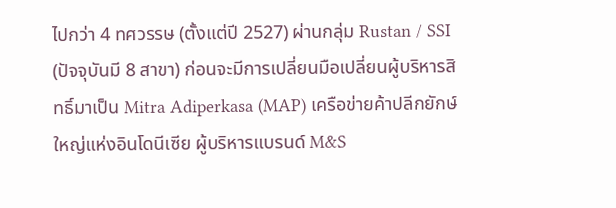ไปกว่า 4 ทศวรรษ (ตั้งแต่ปี 2527) ผ่านกลุ่ม Rustan / SSI (ปัจจุบันมี 8 สาขา) ก่อนจะมีการเปลี่ยนมือเปลี่ยนผู้บริหารสิทธิ์มาเป็น Mitra Adiperkasa (MAP) เครือข่ายค้าปลีกยักษ์ใหญ่แห่งอินโดนีเซีย ผู้บริหารแบรนด์ M&S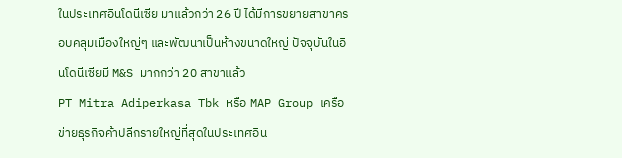ในประเทศอินโดนีเซีย มาแล้วกว่า 26 ปี ได้มีการขยายสาขาครอบคลุมเมืองใหญ่ๆ และพัฒนาเป็นห้างขนาดใหญ่ ปัจจุบันในอินโดนีเซียมี M&S มากกว่า 20 สาขาแล้ว
PT Mitra Adiperkasa Tbk หรือ MAP Group เครือข่ายธุรกิจค้าปลีกรายใหญ่ที่สุดในประเทศอิน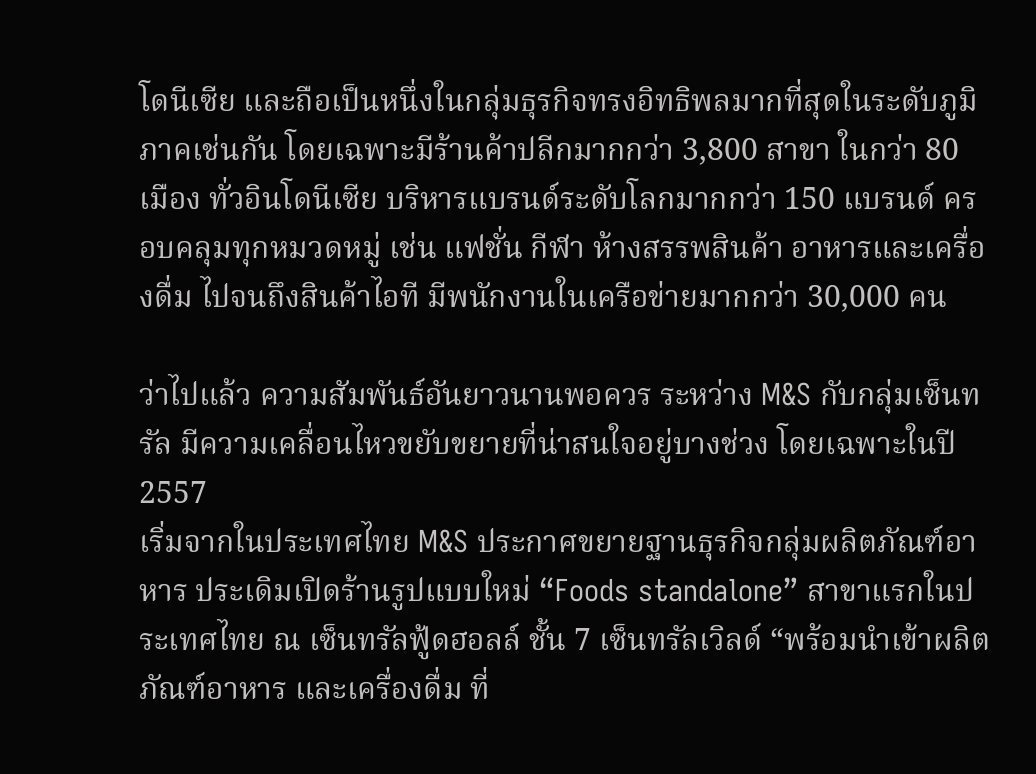โดนีเซีย และถือเป็นหนึ่งในกลุ่มธุรกิจทรงอิทธิพลมากที่สุดในระดับภูมิภาคเช่นกัน โดยเฉพาะมีร้านค้าปลีกมากกว่า 3,800 สาขา ในกว่า 80 เมือง ทั่วอินโดนีเซีย บริหารแบรนด์ระดับโลกมากกว่า 150 แบรนด์ ครอบคลุมทุกหมวดหมู่ เช่น แฟชั่น กีฬา ห้างสรรพสินค้า อาหารและเครื่องดื่ม ไปจนถึงสินค้าไอที มีพนักงานในเครือข่ายมากกว่า 30,000 คน

ว่าไปแล้ว ความสัมพันธ์อันยาวนานพอควร ระหว่าง M&S กับกลุ่มเซ็นทรัล มีความเคลื่อนไหวขยับขยายที่น่าสนใจอยู่บางช่วง โดยเฉพาะในปี 2557
เริ่มจากในประเทศไทย M&S ประกาศขยายฐานธุรกิจกลุ่มผลิตภัณฑ์อาหาร ประเดิมเปิดร้านรูปแบบใหม่ “Foods standalone” สาขาแรกในประเทศไทย ณ เซ็นทรัลฟู้ดฮอลล์ ชั้น 7 เซ็นทรัลเวิลด์ “พร้อมนำเข้าผลิตภัณฑ์อาหาร และเครื่องดื่ม ที่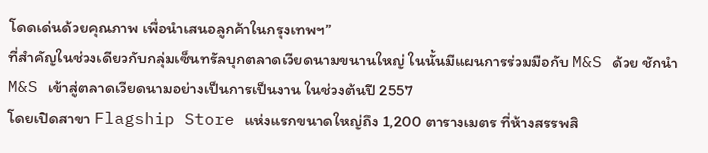โดดเด่นด้วยคุณภาพ เพื่อนำเสนอลูกค้าในกรุงเทพฯ”
ที่สำคัญในช่วงเดียวกับกลุ่มเซ็นทรัลบุกตลาดเวียดนามขนานใหญ่ ในนั้นมีแผนการร่วมมือกับ M&S ด้วย ชักนำ M&S เข้าสู่ตลาดเวียดนามอย่างเป็นการเป็นงาน ในช่วงต้นปี 2557
โดยเปิดสาขา Flagship Store แห่งแรกขนาดใหญ่ถึง 1,200 ตารางเมตร ที่ห้างสรรพสิ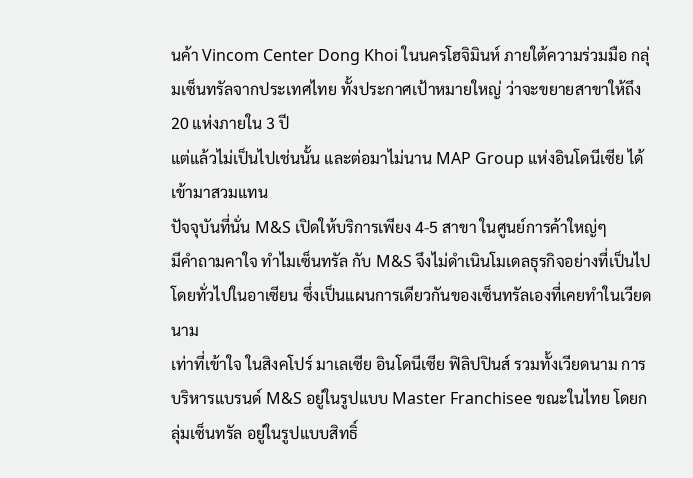นค้า Vincom Center Dong Khoi ในนครโฮจิมินห์ ภายใต้ความร่วมมือ กลุ่มเซ็นทรัลจากประเทศไทย ทั้งประกาศเป้าหมายใหญ่ ว่าจะขยายสาขาให้ถึง 20 แห่งภายใน 3 ปี
แต่แล้วไม่เป็นไปเช่นนั้น และต่อมาไม่นาน MAP Group แห่งอินโดนีเซีย ได้เข้ามาสวมแทน
ปัจจุบันที่นั่น M&S เปิดให้บริการเพียง 4-5 สาขา ในศูนย์การค้าใหญ่ๆ
มีคำถามคาใจ ทำไมเซ็นทรัล กับ M&S จึงไม่ดำเนินโมเดลธุรกิจอย่างที่เป็นไปโดยทั่วไปในอาเซียน ซึ่งเป็นแผนการเดียวกันของเซ็นทรัลเองที่เคยทำในเวียดนาม
เท่าที่เข้าใจ ในสิงคโปร์ มาเลเซีย อินโดนีเซีย ฟิลิปปินส์ รวมทั้งเวียดนาม การบริหารแบรนด์ M&S อยู่ในรูปแบบ Master Franchisee ขณะในไทย โดยกลุ่มเซ็นทรัล อยู่ในรูปแบบสิทธิ์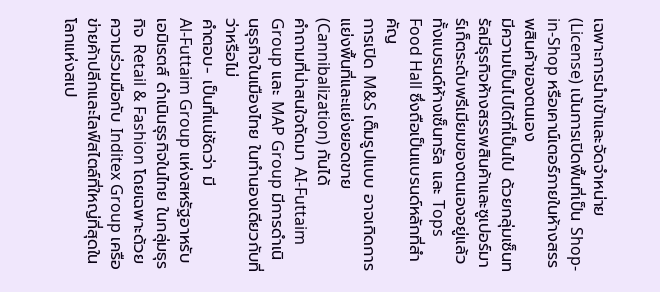เฉพาะการนำเข้าและจัดจำหน่าย (License) เน้นการเปิดพื้นที่เป็น Shop-in-Shop หรือเคาน์เตอร์ภายในห้างสรรพสินค้าของตนเอง
มีความเป็นไปได้ที่เป็นไป ด้วยกลุ่มเซ็นทรัลมีธุรกิจห้างสรรพสินค้าและซูเปอร์มาร์เก็ตระดับพรีเมียมของตนเองอยู่แล้ว ทั้งแบรนด์ห้างเซ็นทรัล และ Tops Food Hall ซึ่งถือเป็นแบรนด์หลักที่สำคัญ
การเปิด M&S เต็มรูปแบบ อาจเกิดการแย่งพื้นที่และแย่งยอดขาย (Cannibalization) กันได้
คําถามที่น่าสนใจถัดมา AI-Futtaim Group และ MAP Group มีการดำเนินธุรกิจในเมืองไทย ในทำนองเดียวกับที่ว่าหรือไม่
คำตอบ- เป็นที่แน่ชัดว่า มี
Al-Futtaim Group แห่งสหรัฐอาหรับเอมิเรตส์ ดำเนินธุรกิจในไทย ในกลุ่มธุรกิจ Retail & Fashion โดยเฉพาะด้วยความร่วมมือกับ Inditex Group เครือข่ายค้าปลีกและไลฟ์สไตล์ที่ใหญ่ที่สุดในโลกแห่งสเป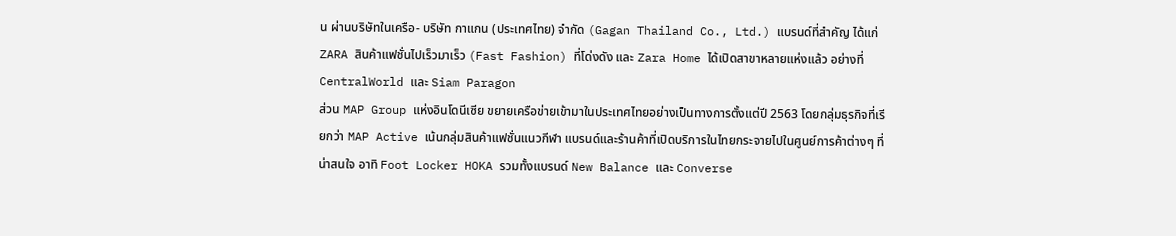น ผ่านบริษัทในเครือ- บริษัท กาแกน (ประเทศไทย) จำกัด (Gagan Thailand Co., Ltd.) แบรนด์ที่สำคัญ ได้แก่ ZARA สินค้าแฟชั่นไปเร็วมาเร็ว (Fast Fashion) ที่โด่งดัง และ Zara Home ได้เปิดสาขาหลายแห่งแล้ว อย่างที่ CentralWorld และ Siam Paragon
ส่วน MAP Group แห่งอินโดนีเซีย ขยายเครือข่ายเข้ามาในประเทศไทยอย่างเป็นทางการตั้งแต่ปี 2563 โดยกลุ่มธุรกิจที่เรียกว่า MAP Active เน้นกลุ่มสินค้าแฟชั่นแนวกีฬา แบรนด์และร้านค้าที่เปิดบริการในไทยกระจายไปในศูนย์การค้าต่างๆ ที่น่าสนใจ อาทิ Foot Locker HOKA รวมทั้งแบรนด์ New Balance และ Converse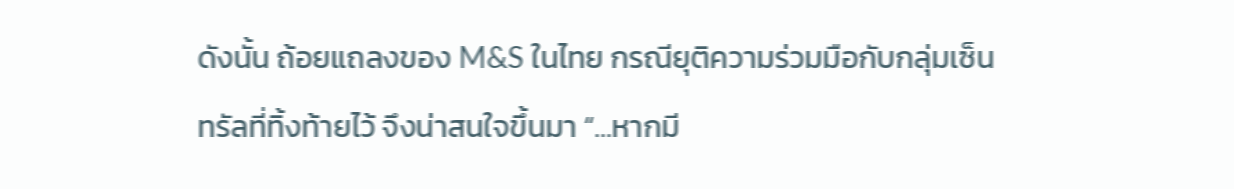ดังนั้น ถ้อยแถลงของ M&S ในไทย กรณียุติความร่วมมือกับกลุ่มเซ็นทรัลที่ทิ้งท้ายไว้ จึงน่าสนใจขึ้นมา “…หากมี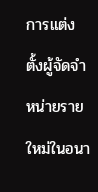การแต่งตั้งผู้จัดจำหน่ายรายใหม่ในอนา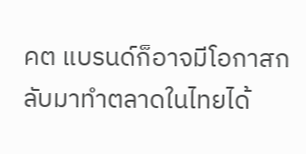คต แบรนด์ก็อาจมีโอกาสกลับมาทำตลาดในไทยได้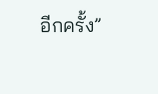อีกครั้ง”